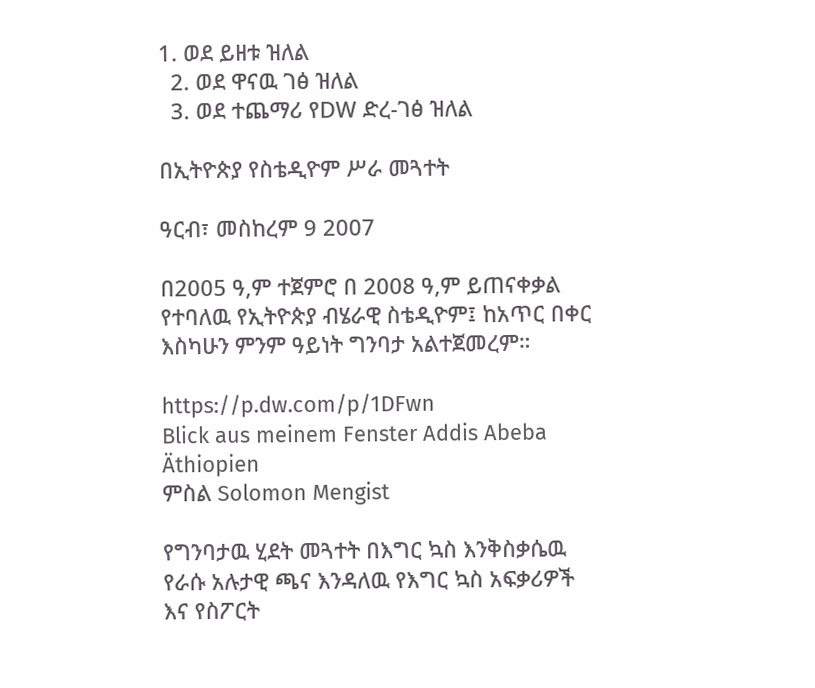1. ወደ ይዘቱ ዝለል
  2. ወደ ዋናዉ ገፅ ዝለል
  3. ወደ ተጨማሪ የDW ድረ-ገፅ ዝለል

በኢትዮጵያ የስቴዲዮም ሥራ መጓተት

ዓርብ፣ መስከረም 9 2007

በ2005 ዓ,ም ተጀምሮ በ 2008 ዓ,ም ይጠናቀቃል የተባለዉ የኢትዮጵያ ብሄራዊ ስቴዲዮም፤ ከአጥር በቀር እስካሁን ምንም ዓይነት ግንባታ አልተጀመረም።

https://p.dw.com/p/1DFwn
Blick aus meinem Fenster Addis Abeba Äthiopien
ምስል Solomon Mengist

የግንባታዉ ሂደት መጓተት በእግር ኳስ እንቅስቃሴዉ የራሱ አሉታዊ ጫና እንዳለዉ የእግር ኳስ አፍቃሪዎች እና የስፖርት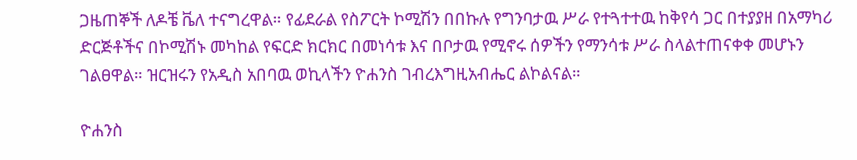ጋዜጠኞች ለዶቼ ቬለ ተናግረዋል። የፊደራል የስፖርት ኮሚሽን በበኩሉ የግንባታዉ ሥራ የተጓተተዉ ከቅየሳ ጋር በተያያዘ በአማካሪ ድርጅቶችና በኮሚሽኑ መካከል የፍርድ ክርክር በመነሳቱ እና በቦታዉ የሚኖሩ ሰዎችን የማንሳቱ ሥራ ስላልተጠናቀቀ መሆኑን ገልፀዋል። ዝርዝሩን የአዲስ አበባዉ ወኪላችን ዮሐንስ ገብረእግዚአብሔር ልኮልናል።

ዮሐንስ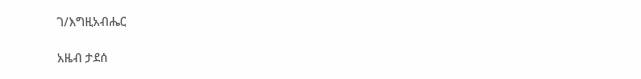ገ/እግዚአብሔር

አዜብ ታደሰ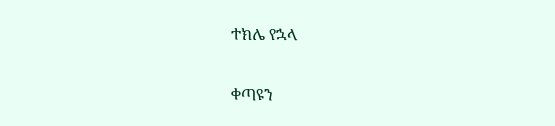ተክሌ የኋላ

ቀጣዩን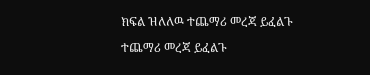ክፍል ዝለለዉ ተጨማሪ መረጃ ይፈልጉ

ተጨማሪ መረጃ ይፈልጉ